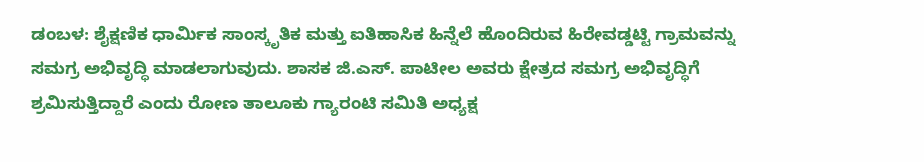ಡಂಬಳ: ಶೈಕ್ಷಣಿಕ ಧಾರ್ಮಿಕ ಸಾಂಸ್ಕೃತಿಕ ಮತ್ತು ಐತಿಹಾಸಿಕ ಹಿನ್ನೆಲೆ ಹೊಂದಿರುವ ಹಿರೇವಡ್ಡಟ್ಟಿ ಗ್ರಾಮವನ್ನು ಸಮಗ್ರ ಅಭಿವೃದ್ಧಿ ಮಾಡಲಾಗುವುದು. ಶಾಸಕ ಜಿ.ಎಸ್. ಪಾಟೀಲ ಅವರು ಕ್ಷೇತ್ರದ ಸಮಗ್ರ ಅಭಿವೃದ್ಧಿಗೆ ಶ್ರಮಿಸುತ್ತಿದ್ದಾರೆ ಎಂದು ರೋಣ ತಾಲೂಕು ಗ್ಯಾರಂಟಿ ಸಮಿತಿ ಅಧ್ಯಕ್ಷ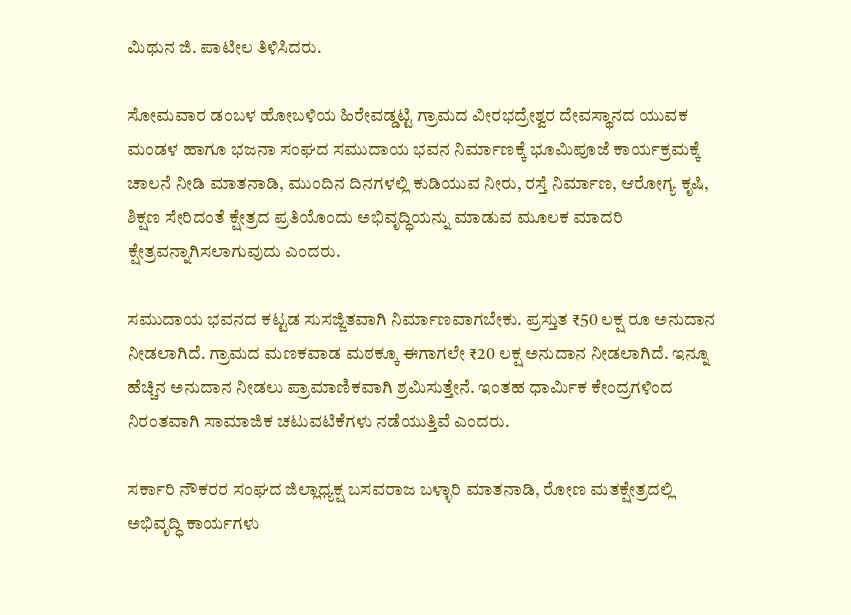ಮಿಥುನ ಜಿ. ಪಾಟೀಲ ತಿಳಿಸಿದರು.

ಸೋಮವಾರ ಡಂಬಳ ಹೋಬಳಿಯ ಹಿರೇವಡ್ಡಟ್ಟಿ ಗ್ರಾಮದ ವೀರಭದ್ರೇಶ್ವರ ದೇವಸ್ಥಾನದ ಯುವಕ ಮಂಡಳ ಹಾಗೂ ಭಜನಾ ಸಂಘದ ಸಮುದಾಯ ಭವನ ನಿರ್ಮಾಣಕ್ಕೆ ಭೂಮಿಪೂಜೆ ಕಾರ್ಯಕ್ರಮಕ್ಕೆ ಚಾಲನೆ ನೀಡಿ ಮಾತನಾಡಿ, ಮುಂದಿನ ದಿನಗಳಲ್ಲಿ ಕುಡಿಯುವ ನೀರು, ರಸ್ತೆ ನಿರ್ಮಾಣ, ಆರೋಗ್ಯ ಕೃಷಿ, ಶಿಕ್ಷಣ ಸೇರಿದಂತೆ ಕ್ಷೇತ್ರದ ಪ್ರತಿಯೊಂದು ಅಭಿವೃದ್ಧಿಯನ್ನು ಮಾಡುವ ಮೂಲಕ ಮಾದರಿ ಕ್ಷೇತ್ರವನ್ನಾಗಿಸಲಾಗುವುದು ಎಂದರು.

ಸಮುದಾಯ ಭವನದ ಕಟ್ಟಡ ಸುಸಜ್ಜಿತವಾಗಿ ನಿರ್ಮಾಣವಾಗಬೇಕು. ಪ್ರಸ್ತುತ ₹50 ಲಕ್ಷ ರೂ ಅನುದಾನ ನೀಡಲಾಗಿದೆ. ಗ್ರಾಮದ ಮಣಕವಾಡ ಮಠಕ್ಕೂ ಈಗಾಗಲೇ ₹20 ಲಕ್ಷ ಅನುದಾನ ನೀಡಲಾಗಿದೆ. ಇನ್ನೂ ಹೆಚ್ಚಿನ ಅನುದಾನ ನೀಡಲು ಪ್ರಾಮಾಣಿಕವಾಗಿ ಶ್ರಮಿಸುತ್ತೇನೆ. ಇಂತಹ ಧಾರ್ಮಿಕ ಕೇಂದ್ರಗಳಿಂದ ನಿರಂತವಾಗಿ ಸಾಮಾಜಿಕ ಚಟುವಟಿಕೆಗಳು ನಡೆಯುತ್ತಿವೆ ಎಂದರು.

ಸರ್ಕಾರಿ ನೌಕರರ ಸಂಘದ ಜಿಲ್ಲಾಧ್ಯಕ್ಷ ಬಸವರಾಜ ಬಳ್ಳಾರಿ ಮಾತನಾಡಿ, ರೋಣ ಮತಕ್ಷೇತ್ರದಲ್ಲಿ ಅಭಿವೃದ್ಧಿ ಕಾರ್ಯಗಳು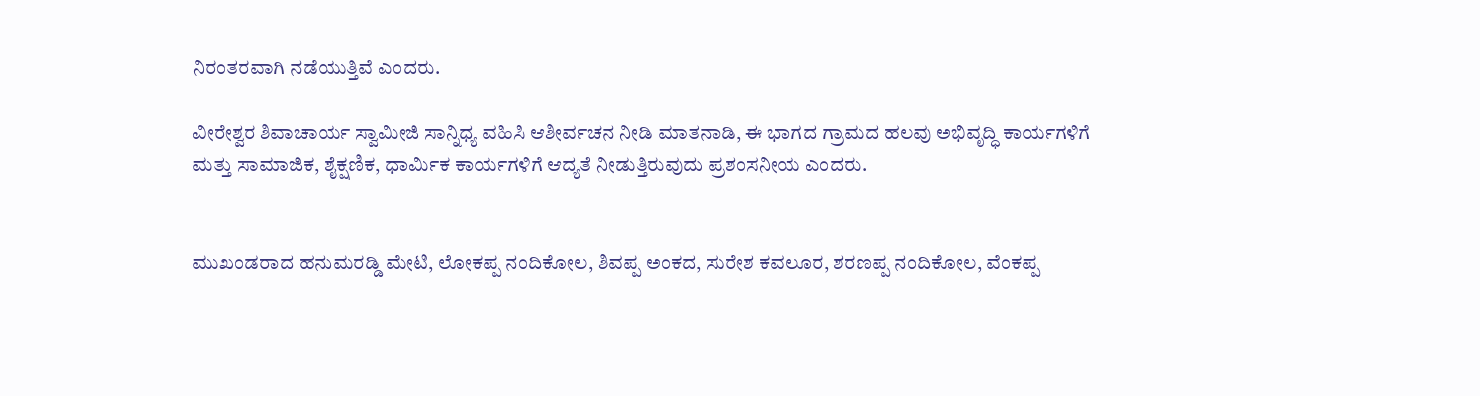ನಿರಂತರವಾಗಿ ನಡೆಯುತ್ತಿವೆ ಎಂದರು.

ವೀರೇಶ್ವರ ಶಿವಾಚಾರ್ಯ ಸ್ವಾಮೀಜಿ ಸಾನ್ನಿಧ್ಯ ವಹಿಸಿ ಆಶೀರ್ವಚನ ನೀಡಿ ಮಾತನಾಡಿ, ಈ ಭಾಗದ ಗ್ರಾಮದ ಹಲವು ಅಭಿವೃದ್ಧಿ ಕಾರ್ಯಗಳಿಗೆ ಮತ್ತು ಸಾಮಾಜಿಕ, ಶೈಕ್ಷಣಿಕ, ಧಾರ್ಮಿಕ ಕಾರ್ಯಗಳಿಗೆ ಆದ್ಯತೆ ನೀಡುತ್ತಿರುವುದು ಪ್ರಶಂಸನೀಯ ಎಂದರು.


ಮುಖಂಡರಾದ ಹನುಮರಡ್ಡಿ ಮೇಟಿ, ಲೋಕಪ್ಪ ನಂದಿಕೋಲ, ಶಿವಪ್ಪ ಅಂಕದ, ಸುರೇಶ ಕವಲೂರ, ಶರಣಪ್ಪ ನಂದಿಕೋಲ, ವೆಂಕಪ್ಪ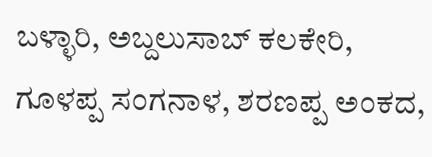ಬಳ್ಳಾರಿ, ಅಬ್ದಲುಸಾಬ್ ಕಲಕೇರಿ, ಗೂಳಪ್ಪ ಸಂಗನಾಳ, ಶರಣಪ್ಪ ಅಂಕದ,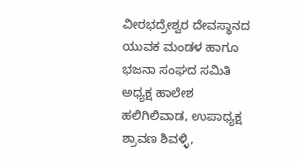ವೀರಭದ್ರೇಶ್ವರ ದೇವಸ್ಥಾನದ ಯುವಕ ಮಂಡಳ ಹಾಗೂ ಭಜನಾ ಸಂಘದ ಸಮಿತಿ ಅಧ್ಯಕ್ಷ ಹಾಲೇಶ ಹಲಿಗಿಲಿವಾಡ, ಉಪಾಧ್ಯಕ್ಷ ಶ್ರಾವಣ ಶಿವಳ್ಳಿ,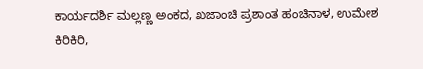ಕಾರ್ಯದರ್ಶಿ ಮಲ್ಲಣ್ಣ ಅಂಕದ, ಖಜಾಂಚಿ ಪ್ರಶಾಂತ ಹಂಚಿನಾಳ, ಉಮೇಶ ಕಿರಿಕಿರಿ,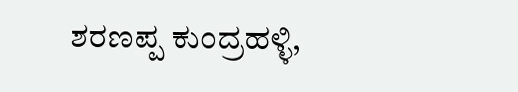ಶರಣಪ್ಪ ಕುಂದ್ರಹಳ್ಳಿ,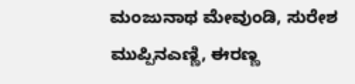ಮಂಜುನಾಥ ಮೇವುಂಡಿ, ಸುರೇಶ ಮುಪ್ಪಿನಎಣ್ಣಿ, ಈರಣ್ಣ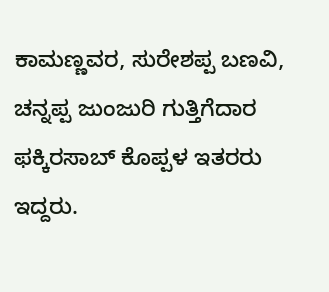ಕಾಮಣ್ಣವರ, ಸುರೇಶಪ್ಪ ಬಣವಿ, ಚನ್ನಪ್ಪ ಜುಂಜುರಿ ಗುತ್ತಿಗೆದಾರ ಫಕ್ಕಿರಸಾಬ್ ಕೊಪ್ಪಳ ಇತರರು ಇದ್ದರು.